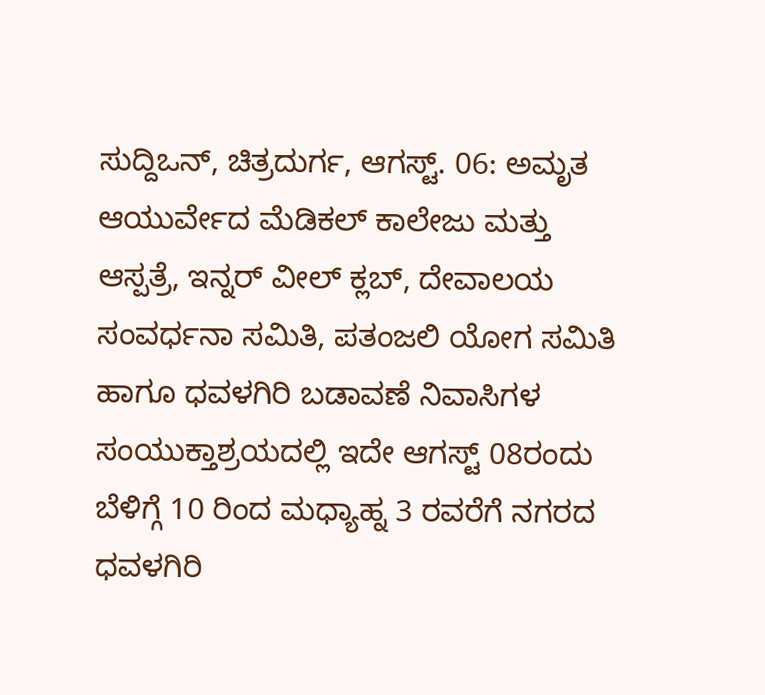ಸುದ್ದಿಒನ್, ಚಿತ್ರದುರ್ಗ, ಆಗಸ್ಟ್. 06: ಅಮೃತ ಆಯುರ್ವೇದ ಮೆಡಿಕಲ್ ಕಾಲೇಜು ಮತ್ತು ಆಸ್ಪತ್ರೆ, ಇನ್ನರ್ ವೀಲ್ ಕ್ಲಬ್, ದೇವಾಲಯ ಸಂವರ್ಧನಾ ಸಮಿತಿ, ಪತಂಜಲಿ ಯೋಗ ಸಮಿತಿ ಹಾಗೂ ಧವಳಗಿರಿ ಬಡಾವಣೆ ನಿವಾಸಿಗಳ ಸಂಯುಕ್ತಾಶ್ರಯದಲ್ಲಿ ಇದೇ ಆಗಸ್ಟ್ 08ರಂದು ಬೆಳಿಗ್ಗೆ 10 ರಿಂದ ಮಧ್ಯಾಹ್ನ 3 ರವರೆಗೆ ನಗರದ ಧವಳಗಿರಿ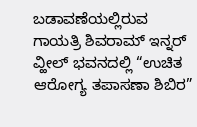ಬಡಾವಣೆಯಲ್ಲಿರುವ ಗಾಯತ್ರಿ ಶಿವರಾಮ್ ಇನ್ನರ್ ವ್ಹೀಲ್ ಭವನದಲ್ಲಿ “ಉಚಿತ ಆರೋಗ್ಯ ತಪಾಸಣಾ ಶಿಬಿರ”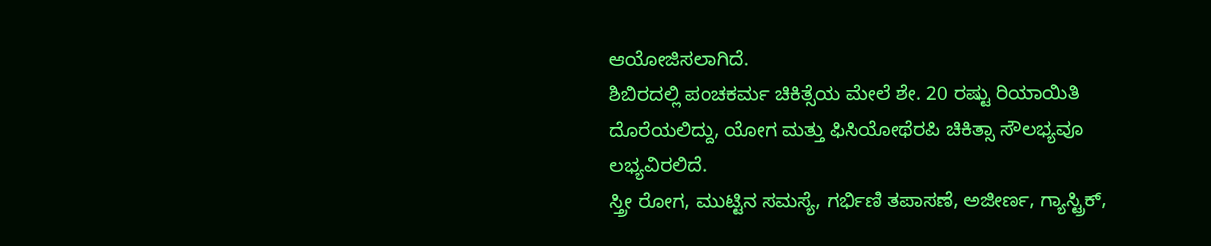ಆಯೋಜಿಸಲಾಗಿದೆ.
ಶಿಬಿರದಲ್ಲಿ ಪಂಚಕರ್ಮ ಚಿಕಿತ್ಸೆಯ ಮೇಲೆ ಶೇ. 20 ರಷ್ಟು ರಿಯಾಯಿತಿ ದೊರೆಯಲಿದ್ದು, ಯೋಗ ಮತ್ತು ಫಿಸಿಯೋಥೆರಪಿ ಚಿಕಿತ್ಸಾ ಸೌಲಭ್ಯವೂ ಲಭ್ಯವಿರಲಿದೆ.
ಸ್ತ್ರೀ ರೋಗ, ಮುಟ್ಟಿನ ಸಮಸ್ಯೆ, ಗರ್ಭಿಣಿ ತಪಾಸಣೆ, ಅಜೀರ್ಣ, ಗ್ಯಾಸ್ಟ್ರಿಕ್,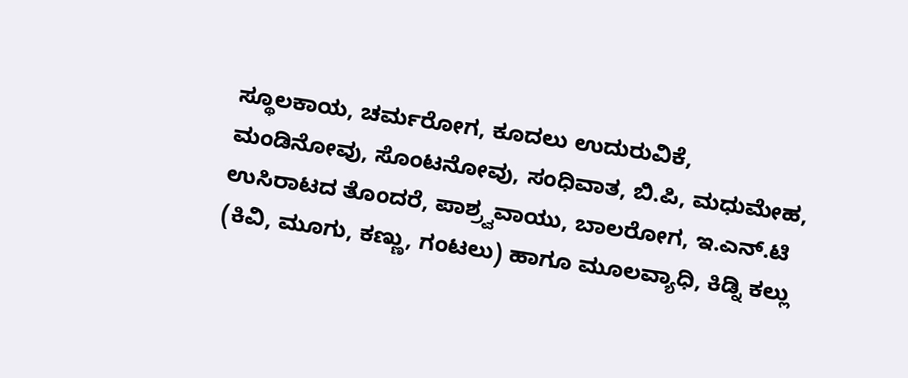ಸ್ಥೂಲಕಾಯ, ಚರ್ಮರೋಗ, ಕೂದಲು ಉದುರುವಿಕೆ, ಮಂಡಿನೋವು, ಸೊಂಟನೋವು, ಸಂಧಿವಾತ, ಬಿ.ಪಿ, ಮಧುಮೇಹ, ಉಸಿರಾಟದ ತೊಂದರೆ, ಪಾಶ್ರ್ವವಾಯು, ಬಾಲರೋಗ, ಇ.ಎನ್.ಟಿ (ಕಿವಿ, ಮೂಗು, ಕಣ್ಣು, ಗಂಟಲು) ಹಾಗೂ ಮೂಲವ್ಯಾಧಿ, ಕಿಡ್ನಿ ಕಲ್ಲು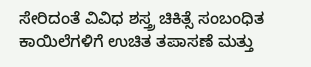ಸೇರಿದಂತೆ ವಿವಿಧ ಶಸ್ತ್ರ ಚಿಕಿತ್ಸೆ ಸಂಬಂಧಿತ ಕಾಯಿಲೆಗಳಿಗೆ ಉಚಿತ ತಪಾಸಣೆ ಮತ್ತು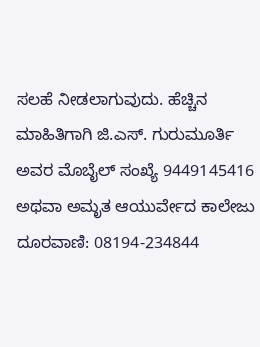ಸಲಹೆ ನೀಡಲಾಗುವುದು. ಹೆಚ್ಚಿನ ಮಾಹಿತಿಗಾಗಿ ಜಿ.ಎಸ್. ಗುರುಮೂರ್ತಿ ಅವರ ಮೊಬೈಲ್ ಸಂಖ್ಯೆ 9449145416 ಅಥವಾ ಅಮೃತ ಆಯುರ್ವೇದ ಕಾಲೇಜು ದೂರವಾಣಿ: 08194-234844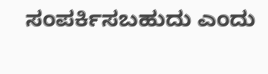ಸಂಪರ್ಕಿಸಬಹುದು ಎಂದು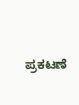ಪ್ರಕಟಣೆ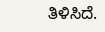ತಿಳಿಸಿದೆ.